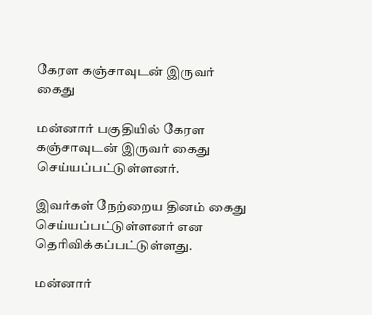கேரள கஞ்சாவுடன் இருவர் கைது

மன்னார் பகுதியில் கேரள கஞ்சாவுடன் இருவர் கைது செய்யப்பட்டுள்ளனர்.

இவர்கள் நேற்றைய தினம் கைது செய்யப்பட்டுள்ளனர் என தெரிவிக்கப்பட்டுள்ளது.

மன்னார்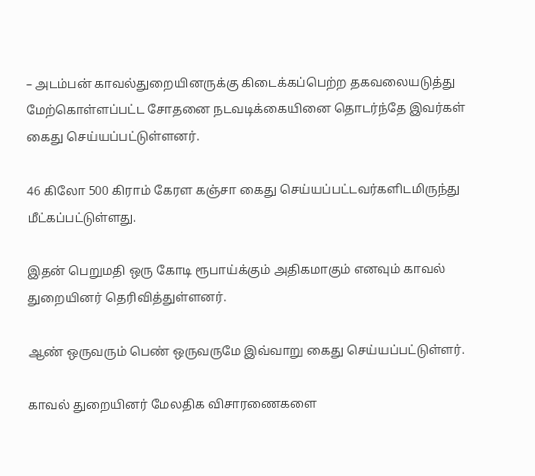– அடம்பன் காவல்துறையினருக்கு கிடைக்கப்பெற்ற தகவலையடுத்து மேற்கொள்ளப்பட்ட சோதனை நடவடிக்கையினை தொடர்ந்தே இவர்கள் கைது செய்யப்பட்டுள்ளனர்.

46 கிலோ 500 கிராம் கேரள கஞ்சா கைது செய்யப்பட்டவர்களிடமிருந்து மீட்கப்பட்டுள்ளது.

இதன் பெறுமதி ஒரு கோடி ரூபாய்க்கும் அதிகமாகும் எனவும் காவல் துறையினர் தெரிவித்துள்ளனர்.

ஆண் ஒருவரும் பெண் ஒருவருமே இவ்வாறு கைது செய்யப்பட்டுள்ளர்.

காவல் துறையினர் மேலதிக விசாரணைகளை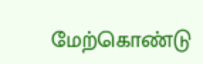மேற்கொண்டு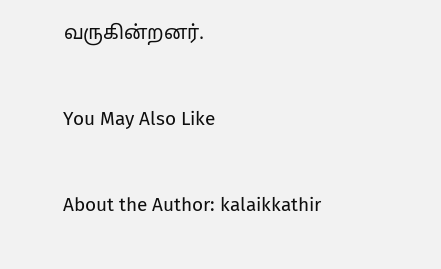வருகின்றனர்.

You May Also Like

About the Author: kalaikkathir